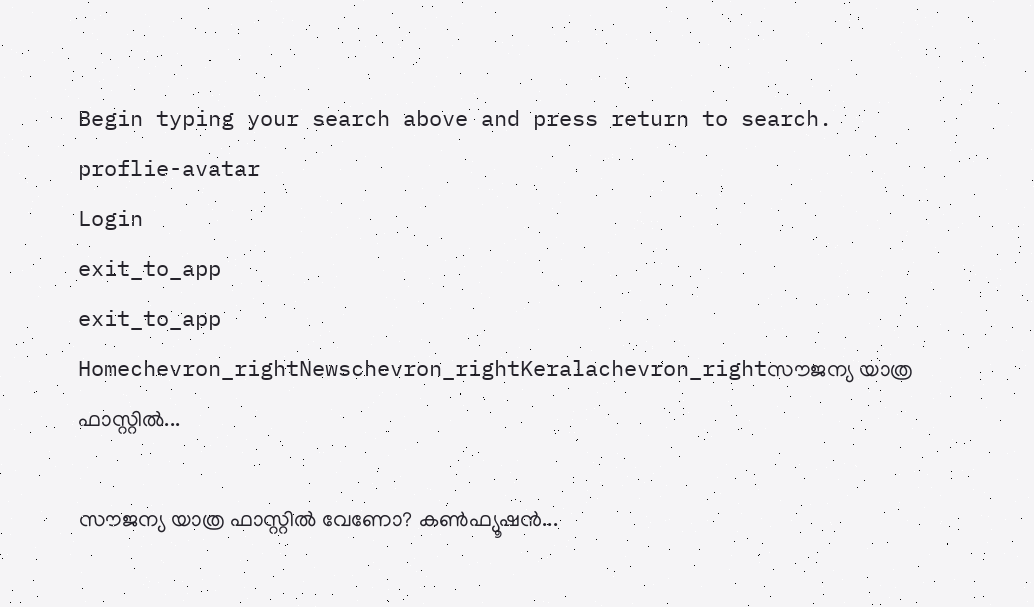Begin typing your search above and press return to search.
proflie-avatar
Login
exit_to_app
exit_to_app
Homechevron_rightNewschevron_rightKeralachevron_rightസൗജന്യ യാത്ര ഫാസ്റ്റിൽ...

സൗജന്യ യാത്ര ഫാസ്റ്റിൽ വേണോ? കൺഫ്യൂഷൻ...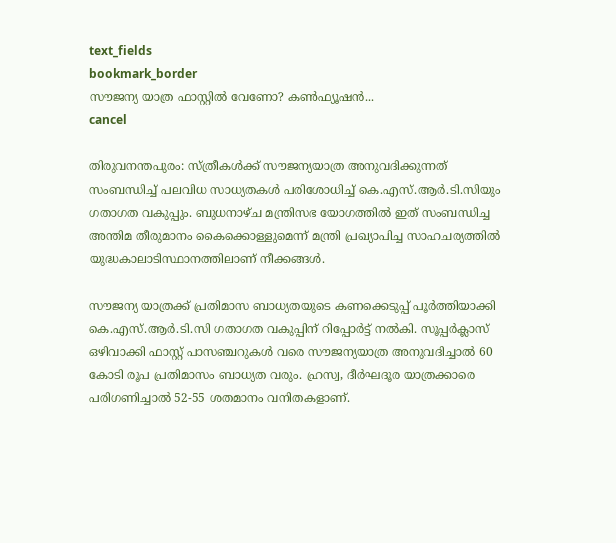text_fields
bookmark_border
സൗജന്യ യാത്ര ഫാസ്റ്റിൽ വേണോ? കൺഫ്യൂഷൻ...
cancel

തിരുവനന്തപുരം: സ്ത്രീകൾക്ക് സൗജന്യയാത്ര അനുവദിക്കുന്നത് സംബന്ധിച്ച് പലവിധ സാധ്യതകൾ പരിശോധിച്ച് കെ.എസ്.ആർ.ടി.സിയും ഗതാഗത വകുപ്പും. ബുധനാഴ്ച മന്ത്രിസഭ യോഗത്തിൽ ഇത് സംബന്ധിച്ച അന്തിമ തീരുമാനം കൈക്കൊള്ളുമെന്ന് മന്ത്രി പ്രഖ്യാപിച്ച സാഹചര്യത്തിൽ യുദ്ധകാലാടിസ്ഥാനത്തിലാണ് നീക്കങ്ങൾ.

സൗജന്യ യാത്രക്ക് പ്രതിമാസ ബാധ്യതയുടെ കണക്കെടുപ്പ് പൂർത്തിയാക്കി കെ.എസ്.ആർ.ടി.സി ഗതാഗത വകുപ്പിന് റിപ്പോർട്ട് നൽകി. സൂപ്പർക്ലാസ് ഒഴിവാക്കി ഫാസ്റ്റ് പാസഞ്ചറുകൾ വരെ സൗജന്യയാത്ര അനുവദിച്ചാൽ 60 കോടി രൂപ പ്രതിമാസം ബാധ്യത വരും. ഹ്രസ്വ, ദീർഘദൂര യാത്രക്കാരെ പരിഗണിച്ചാൽ 52-55 ശതമാനം വനിതകളാണ്.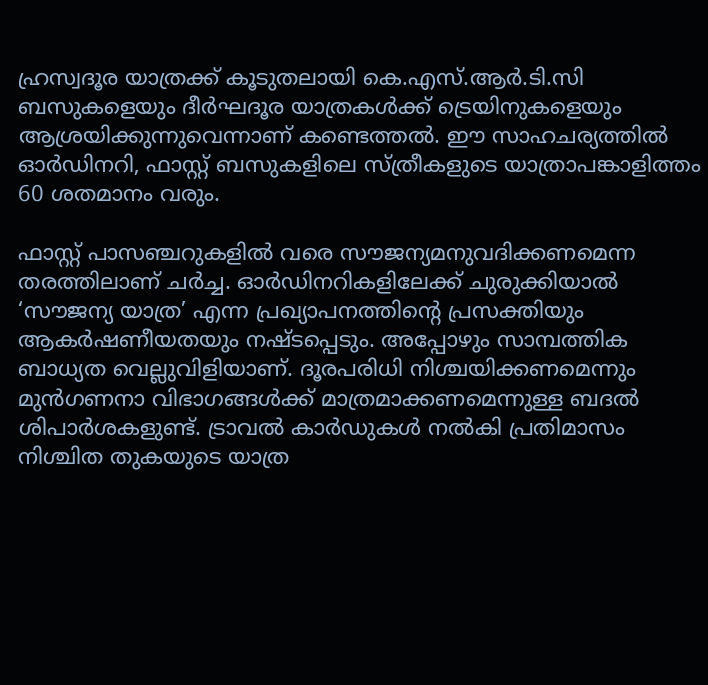ഹ്രസ്വദൂര യാത്രക്ക് കൂടുതലായി കെ.എസ്.ആർ.ടി.സി ബസുകളെയും ദീർഘദൂര യാത്രകൾക്ക് ട്രെയിനുകളെയും ആശ്രയിക്കുന്നുവെന്നാണ് കണ്ടെത്തൽ. ഈ സാഹചര്യത്തിൽ ഓർഡിനറി, ഫാസ്റ്റ് ബസുകളിലെ സ്ത്രീകളുടെ യാത്രാപങ്കാളിത്തം 60 ശതമാനം വരും.

ഫാസ്റ്റ് പാസഞ്ചറുകളിൽ വരെ സൗജന്യമനുവദിക്കണമെന്ന തരത്തിലാണ് ചർച്ച. ഓർഡിനറികളിലേക്ക് ചുരുക്കിയാൽ ‘സൗജന്യ യാത്ര’ എന്ന പ്രഖ്യാപനത്തിന്റെ പ്രസക്തിയും ആകർഷണീയതയും നഷ്ടപ്പെടും. അപ്പോഴും സാമ്പത്തിക ബാധ്യത വെല്ലുവിളിയാണ്. ദൂരപരിധി നിശ്ചയിക്കണമെന്നും മുൻഗണനാ വിഭാഗങ്ങൾക്ക് മാത്രമാക്കണമെന്നുള്ള ബദൽ ശിപാർശകളുണ്ട്. ട്രാവൽ കാർഡുകൾ നൽകി പ്രതിമാസം നിശ്ചിത തുകയുടെ യാത്ര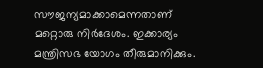സൗജന്യമാക്കാമെന്നതാണ് മറ്റൊരു നിർദേശം. ഇക്കാര്യം മന്ത്രിസഭ യോഗം തീരുമാനിക്കും.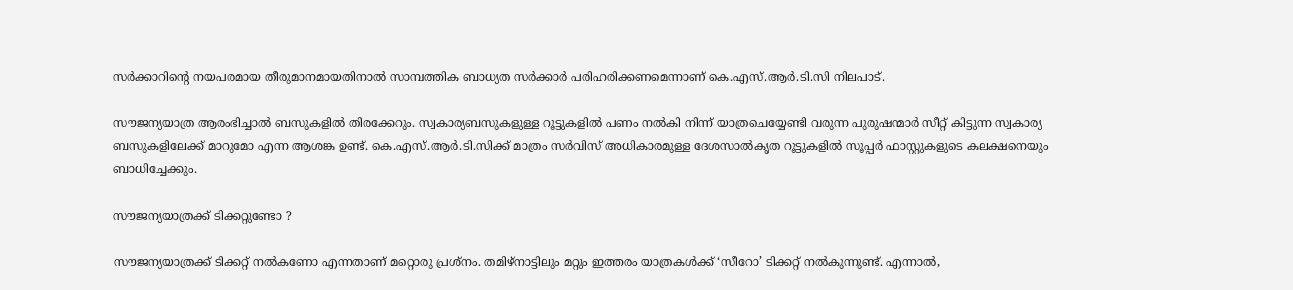സർക്കാറിന്റെ നയപരമായ തീരുമാനമായതിനാൽ സാമ്പത്തിക ബാധ്യത സർക്കാർ പരിഹരിക്കണമെന്നാണ് കെ.എസ്.ആർ.ടി.സി നിലപാട്.

സൗജന്യയാത്ര ആരംഭിച്ചാൽ ബസുകളിൽ തിരക്കേറും. സ്വകാര്യബസുകളുള്ള റൂട്ടുകളിൽ പണം നൽകി നിന്ന് യാത്രചെയ്യേണ്ടി വരുന്ന പുരുഷന്മാർ സീറ്റ് കിട്ടുന്ന സ്വകാര്യ ബസുകളിലേക്ക് മാറുമോ എന്ന ആശങ്ക ഉണ്ട്. കെ.എസ്.ആർ.ടി.സിക്ക് മാത്രം സർവിസ് അധികാരമുള്ള ദേശസാൽകൃത റൂട്ടുകളിൽ സൂപ്പർ ഫാസ്റ്റുകളുടെ കലക്ഷനെയും ബാധിച്ചേക്കും.

സൗജന്യയാത്രക്ക് ടിക്കറ്റുണ്ടോ ?

സൗജന്യയാത്രക്ക് ടിക്കറ്റ് നൽകണോ എന്നതാണ് മറ്റൊരു പ്രശ്നം. തമിഴ്നാട്ടിലും മറ്റും ഇത്തരം യാത്രകൾക്ക് ‘സീറോ’ ടിക്കറ്റ് നൽകുന്നുണ്ട്. എന്നാൽ,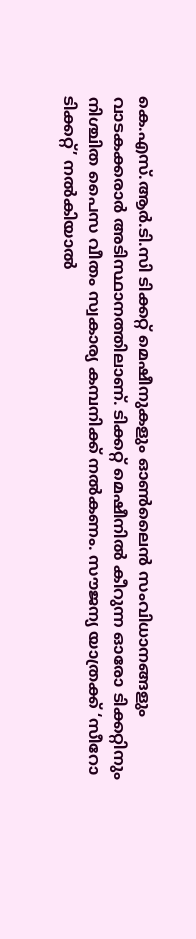കെ.എസ്.ആർ.ടി.സി ടിക്കറ്റ് മെഷീനുകളും ഓൺലൈൻ സംവിധാനങ്ങളും വാടകക്കരാർ അടിസ്ഥാനത്തിലാണ്. ടിക്കറ്റ് മെഷീനിൽ കീറുന്ന ഓരോ ടിക്കറ്റിനും നിശ്ചിത പൈസ വീതം സ്വകാര്യ കമ്പനിക്ക് നൽകണം. സൗജന്യ യാത്രക്ക് ‘സീറോ ടിക്കറ്റ്’ നൽകിയാൽ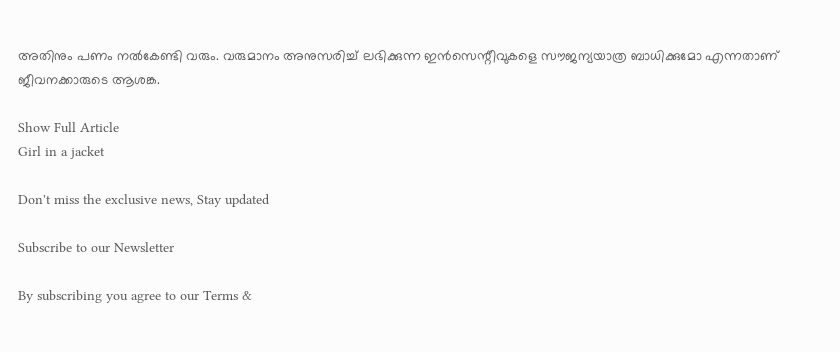അതിനും പണം നൽകേണ്ടി വരും. വരുമാനം അനുസരിച്ച് ലഭിക്കുന്ന ഇൻസെന്റീവുകളെ സൗജന്യയാത്ര ബാധിക്കുമോ എന്നതാണ് ജീവനക്കാരുടെ ആശങ്ക.

Show Full Article
Girl in a jacket

Don't miss the exclusive news, Stay updated

Subscribe to our Newsletter

By subscribing you agree to our Terms &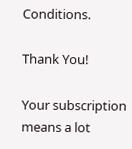Conditions.

Thank You!

Your subscription means a lot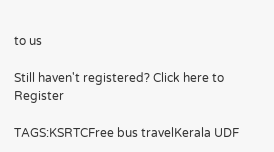to us

Still haven't registered? Click here to Register

TAGS:KSRTCFree bus travelKerala UDF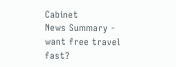Cabinet
News Summary - want free travel fast?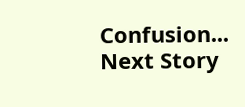Confusion...
Next Story